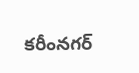కరీంనగర్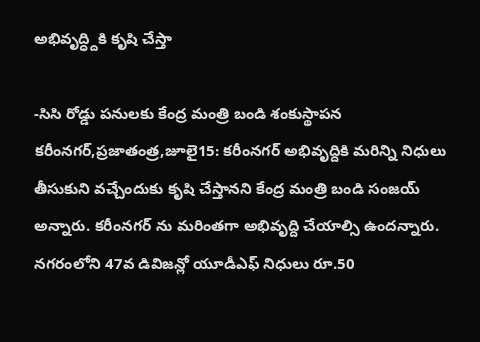అభివృద్ధ్దికి కృషి చేస్తా

-సిసి రోడ్డు పనులకు కేంద్ర మంత్రి బండి శంకుస్థాపన కరీంనగర్,ప్రజాతంత్ర,జూలై15: కరీంనగర్ అభివృద్దికి మరిన్ని నిధులు తీసుకుని వచ్చేందుకు కృషి చేస్తానని కేంద్ర మంత్రి బండి సంజయ్ అన్నారు. కరీంనగర్ ను మరింతగా అభివృద్ది చేయాల్సి ఉందన్నారు. నగరంలోని 47వ డివిజన్లో యూడీఎఫ్ నిధులు రూ.50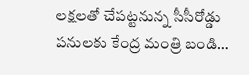లక్షలతో చేపట్టనున్న సీసీరోడ్డు పనులకు కేంద్ర మంత్రి బండి…